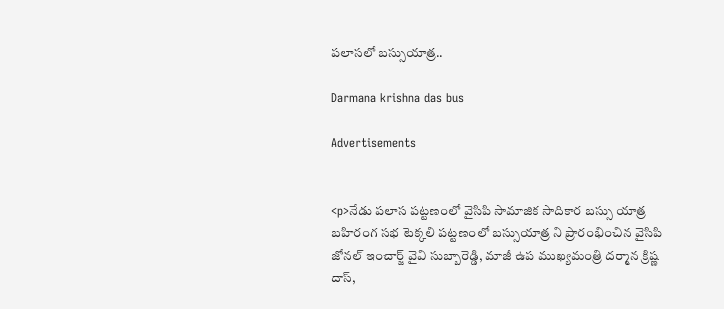పలాసలో బస్సుయాత్ర..

Darmana krishna das bus

Advertisements


<p>నేడు పలాస పట్టణంలో వైసిపి సామాజిక సాదికార బస్సు యాత్ర బహిరంగ సభ టెక్కలి పట్టణంలో బస్సుయాత్ర ని ప్రారంభించిన వైసిపి జోనల్ ఇంచార్జ్ వైవి సుబ్బారెడ్డి, మాజీ ఉప ముఖ్యమంత్రి దర్మాన క్రిష్ణ దాస్,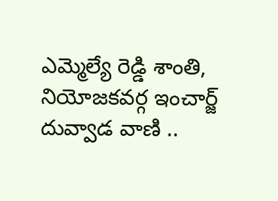ఎమ్మెల్యే రెడ్డి శాంతి, నియోజకవర్గ ఇంచార్జ్ దువ్వాడ వాణి ..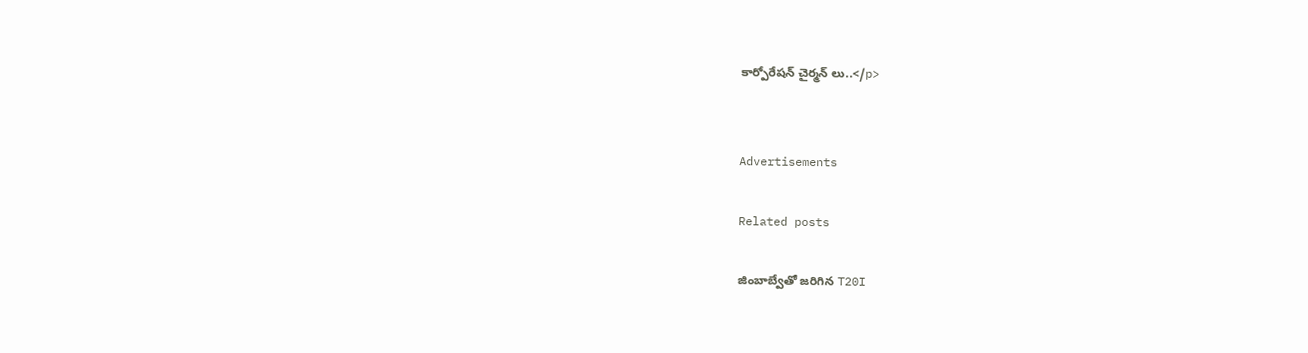కార్పోరేషన్ చైర్మన్ లు..</p>


Advertisements

Related posts

జింబాబ్వేతో జరిగిన T20I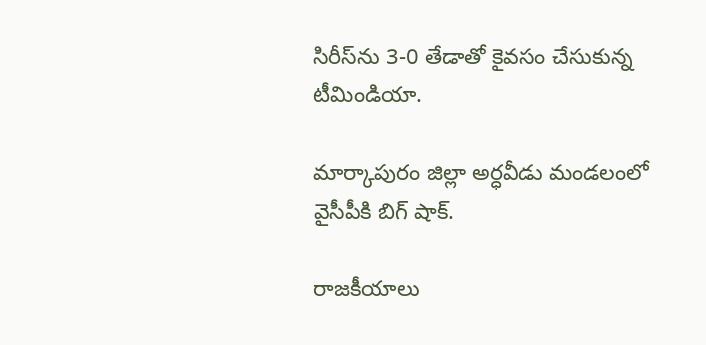సిరీస్‌ను 3-0 తేడాతో కైవసం చేసుకున్న టీమిండియా.

మార్కాపురం జిల్లా అర్ధవీడు మండలంలో వైసీపీకి బిగ్ షాక్.

రాజకీయాలు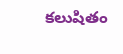కలుషితం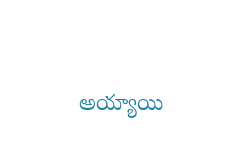అయ్యాయి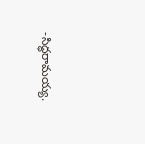-సిద్ధరామయ్య.